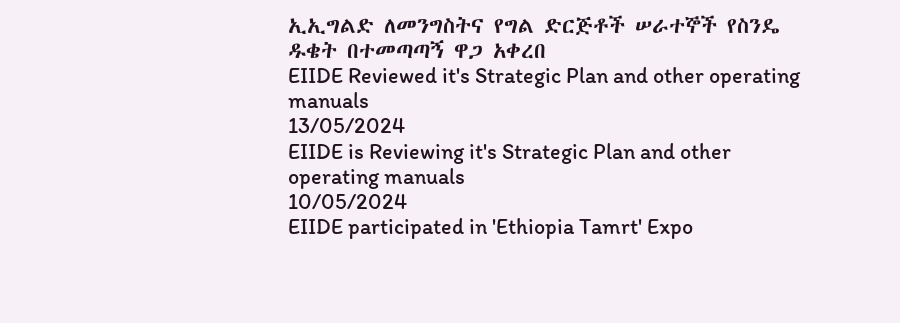ኢኢግልድ ለመንግስትና የግል ድርጅቶች ሠራተኞች የስንዴ ዱቄት በተመጣጣኝ ዋጋ አቀረበ
EIIDE Reviewed it's Strategic Plan and other operating manuals
13/05/2024
EIIDE is Reviewing it's Strategic Plan and other operating manuals
10/05/2024
EIIDE participated in 'Ethiopia Tamrt' Expo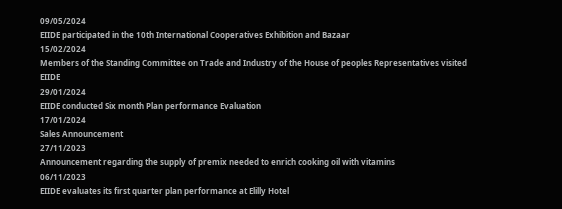09/05/2024
EIIDE participated in the 10th International Cooperatives Exhibition and Bazaar
15/02/2024
Members of the Standing Committee on Trade and Industry of the House of peoples Representatives visited EIIDE
29/01/2024
EIIDE conducted Six month Plan performance Evaluation
17/01/2024
Sales Announcement
27/11/2023
Announcement regarding the supply of premix needed to enrich cooking oil with vitamins
06/11/2023
EIIDE evaluates its first quarter plan performance at Elilly Hotel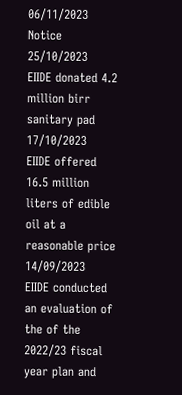06/11/2023
Notice
25/10/2023
EIIDE donated 4.2 million birr sanitary pad
17/10/2023
EIIDE offered 16.5 million liters of edible oil at a reasonable price
14/09/2023
EIIDE conducted an evaluation of the of the 2022/23 fiscal year plan and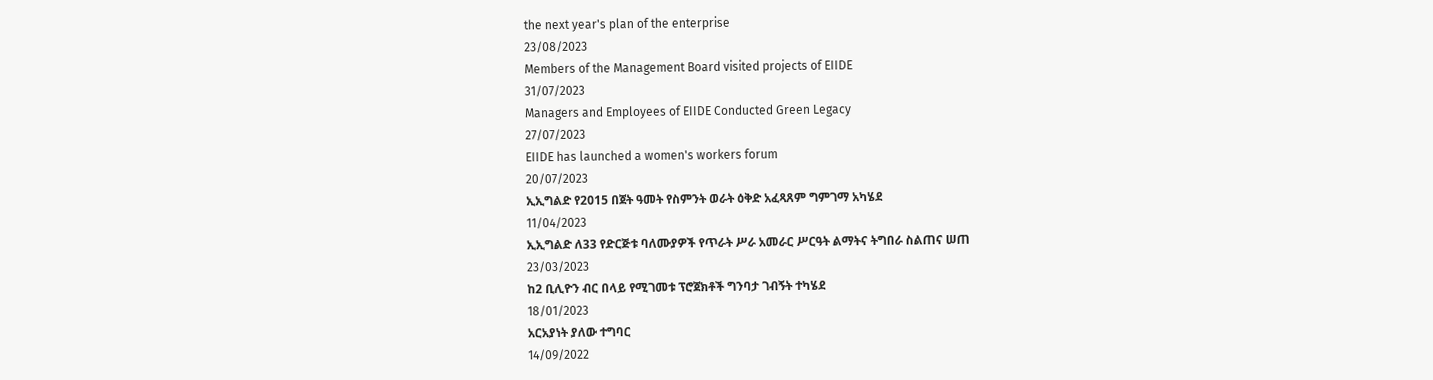the next year's plan of the enterprise
23/08/2023
Members of the Management Board visited projects of EIIDE
31/07/2023
Managers and Employees of EIIDE Conducted Green Legacy
27/07/2023
EIIDE has launched a women's workers forum
20/07/2023
ኢኢግልድ የ2015 በጀት ዓመት የስምንት ወራት ዕቅድ አፈጻጸም ግምገማ አካሄደ
11/04/2023
ኢኢግልድ ለ33 የድርጅቱ ባለሙያዎች የጥራት ሥራ አመራር ሥርዓት ልማትና ትግበራ ስልጠና ሠጠ
23/03/2023
ከ2 ቢሊዮን ብር በላይ የሚገመቱ ፕሮጀክቶች ግንባታ ገብኝት ተካሄደ
18/01/2023
አርአያነት ያለው ተግባር
14/09/2022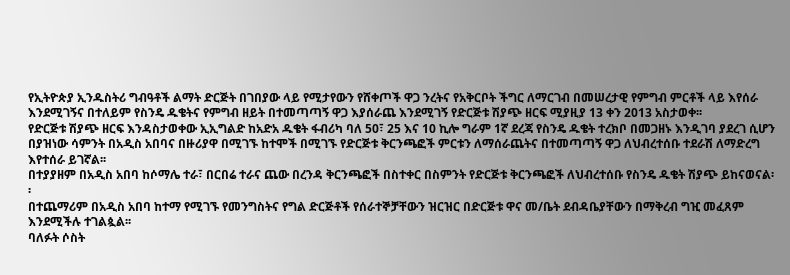የኢትዮጵያ ኢንዱስትሪ ግብዓቶች ልማት ድርጅት በገበያው ላይ የሚታየውን የሸቀጦች ዋጋ ንረትና የአቅርቦት ችግር ለማርገብ በመሠረታዊ የምግብ ምርቶች ላይ እየሰራ እንደሚገኝና በተለይም የስንዴ ዱቄትና የምግብ ዘይት በተመጣጣኝ ዋጋ እያሰራጨ እንደሚገኝ የድርጅቱ ሽያጭ ዘርፍ ሚያዚያ 13 ቀን 2013 አስታወቀ፡፡
የድርጅቱ ሽያጭ ዘርፍ እንዳስታወቀው ኢኢግልድ ከአድአ ዱቄት ፋብሪካ ባለ 50፣ 25 እና 10 ኪሎ ግራም 1ኛ ደረጃ የስንዴ ዱቄት ተረክቦ በመጋዘኑ እንዲገባ ያደረገ ሲሆን በያዝነው ሳምንት በአዲስ አበባና በዙሪያዋ በሚገኙ ከተሞች በሚገኙ የድርጅቱ ቅርንጫፎች ምርቱን ለማሰራጨትና በተመጣጣኝ ዋጋ ለህብረተሰቡ ተደራሽ ለማድረግ እየተሰራ ይገኛል፡፡
በተያያዘም በአዲስ አበባ ከሶማሌ ተራ፣ በርበሬ ተራና ጨው በረንዳ ቅርንጫፎች በስተቀር በስምንት የድርጅቱ ቅርንጫፎች ለህብረተሰቡ የስንዴ ዱቄት ሽያጭ ይከናወናል፡፡
በተጨማሪም በአዲስ አበባ ከተማ የሚገኙ የመንግስትና የግል ድርጅቶች የሰራተኞቻቸውን ዝርዝር በድርጅቱ ዋና መ/ቤት ደብዳቤያቸውን በማቅረብ ግዢ መፈጸም እንደሚችሉ ተገልጷል፡፡
ባለፉት ሶስት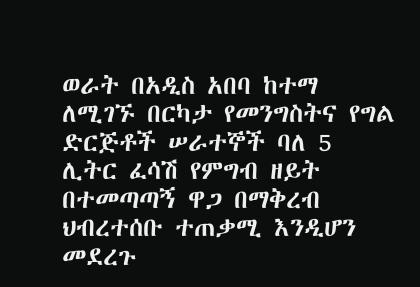ወራት በአዲስ አበባ ከተማ ለሚገኙ በርካታ የመንግስትና የግል ድርጅቶች ሠራተኞች ባለ 5 ሊትር ፈሳሽ የምግብ ዘይት በተመጣጣኝ ዋጋ በማቅረብ ህብረተሰቡ ተጠቃሚ እንዲሆን መደረጉ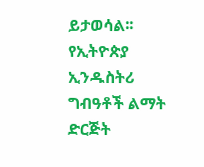ይታወሳል፡፡
የኢትዮጵያ ኢንዱስትሪ ግብዓቶች ልማት ድርጅት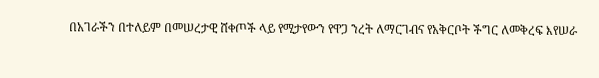በአገራችን በተለይም በመሠረታዊ ሸቀጦች ላይ የሚታየውን የዋጋ ንረት ለማርገብና የአቅርቦት ችግር ለመቅረፍ እየሠራ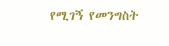የሚገኝ የመንግስት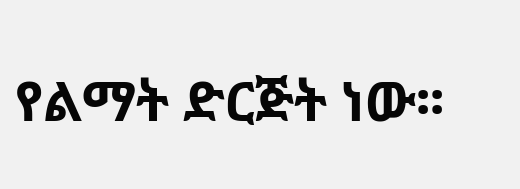የልማት ድርጅት ነው፡፡